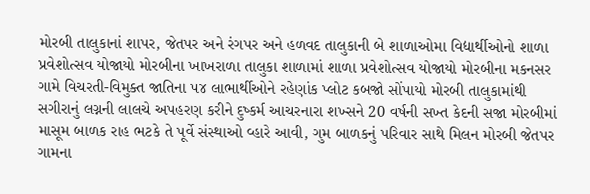મોરબી તાલુકાનાં શાપર, જેતપર અને રંગપર અને હળવદ તાલુકાની બે શાળાઓમા વિદ્યાર્થીઓનો શાળા પ્રવેશોત્સવ યોજાયો મોરબીના ખાખરાળા તાલુકા શાળામાં શાળા પ્રવેશોત્સવ યોજાયો મોરબીના મકનસર ગામે વિચરતી-વિમુક્ત જાતિના ૫૪ લાભાર્થીઓને રહેણાંક પ્લોટ કબજો સોંપાયો મોરબી તાલુકામાંથી સગીરાનું લગ્નની લાલચે અપહરણ કરીને દુષ્કર્મ આચરનારા શખ્સને 20 વર્ષની સખ્ત કેદની સજા મોરબીમાં માસૂમ બાળક રાહ ભટકે તે પૂર્વે સંસ્થાઓ વ્હારે આવી, ગુમ બાળકનું પરિવાર સાથે મિલન મોરબી જેતપર ગામના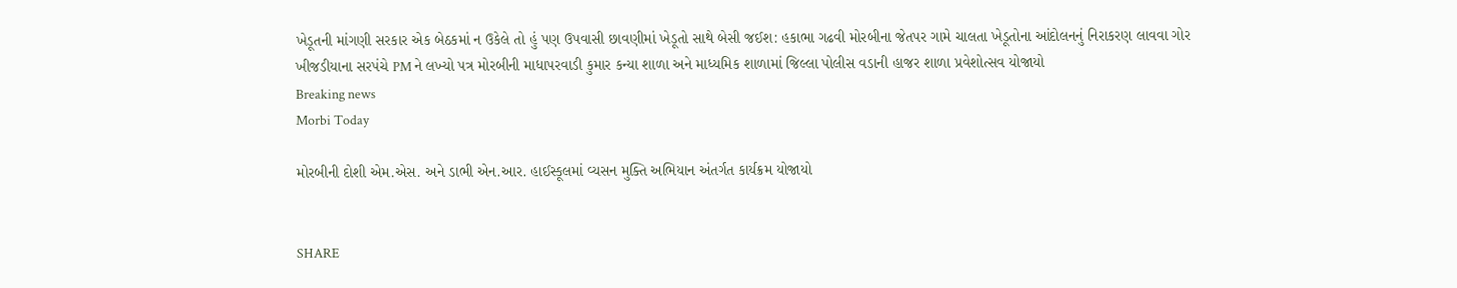ખેડૂતની માંગણી સરકાર એક બેઠકમાં ન ઉકેલે તો હું પણ ઉપવાસી છાવણીમાં ખેડૂતો સાથે બેસી જઈશ: હકાભા ગઢવી મોરબીના જેતપર ગામે ચાલતા ખેડૂતોના આંદોલનનું નિરાકરણ લાવવા ગોર ખીજડીયાના સરપંચે PM ને લખ્યો પત્ર મોરબીની માધાપરવાડી કુમાર કન્યા શાળા અને માધ્યમિક શાળામાં જિલ્લા પોલીસ વડાની હાજર શાળા પ્રવેશોત્સવ યોજાયો
Breaking news
Morbi Today

મોરબીની દોશી એમ.એસ. અને ડાભી એન.આર. હાઈસ્કૂલમાં વ્યસન મુક્તિ અભિયાન અંતર્ગત કાર્યક્રમ યોજાયો


SHARE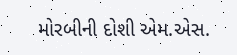મોરબીની દોશી એમ.એસ.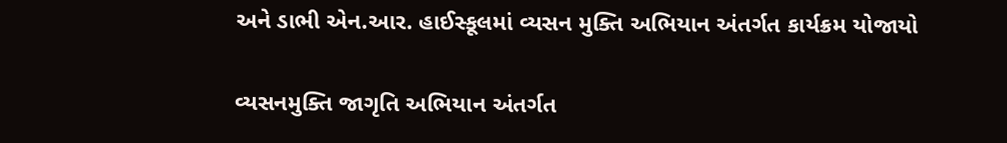અને ડાભી એન.આર. હાઈસ્કૂલમાં વ્યસન મુક્તિ અભિયાન અંતર્ગત કાર્યક્રમ યોજાયો

વ્યસનમુક્તિ જાગૃતિ અભિયાન અંતર્ગત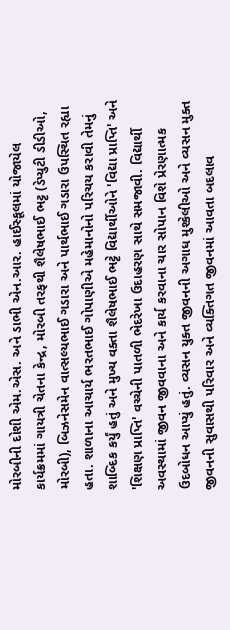મોરબીની દોશી એમ.એસ. અને ડાભી એન.આર. હાઈસ્કૂલમાં યોજાયેલ કાર્યક્રમમાં ગાયત્રી ચેતના કેન્દ્ર, મોરબી તરફથી શૈલેષભાઈ ભટ્ટ (ડેપ્યુટી ડીડીઓ, મોરબી), બિઝનેસમેન વાત્સલ્યભાઈ ગડારા અને પાર્થભાઈ ગડારા ઉપસ્થિત રહ્યા હતા. શાળાના આચાર્ય ભરતભાઈ ગોપાણીએ મહેમાનોનો પરિચય કરાવી તેમનું શાબ્દિક કર્યું હતું અને મુખ્ય વક્તા શૈલેષભાઈ ભટ્ટે વિદ્યાર્થીઓને 'વિદ્યા પ્રાપ્તિ' અને 'શિક્ષણ પ્રાપ્તિ' વચ્ચેની પાતળી ભેદરેખા ઉદાહરણ સાથે સમજાવી. વિદ્યાર્થી અવસ્થામાં જીવન જીવવાના અને કાર્ય કરવાના ચાર સોપાન વિશે પ્રેરણાત્મક ઉદબોધન આપ્યું હતું. વ્યસન યુક્ત જીવનની અગાધ મુશ્કેલીઓ અને વ્યસન મુક્ત જીવનની સુવાસથી પરિવાર અને વ્યક્તિગત જીવનમાં આવતા બદલાવ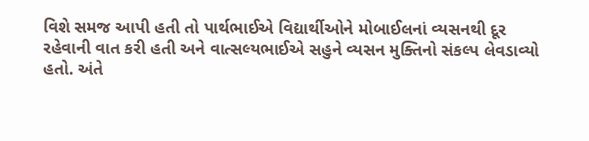વિશે સમજ આપી હતી તો પાર્થભાઈએ વિદ્યાર્થીઓને મોબાઈલનાં વ્યસનથી દૂર રહેવાની વાત કરી હતી અને વાત્સલ્યભાઈએ સહુને વ્યસન મુક્તિનો સંકલ્પ લેવડાવ્યો હતો. અંતે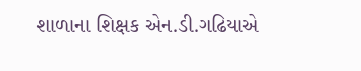શાળાના શિક્ષક એન.ડી.ગઢિયાએ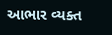આભાર વ્યક્ત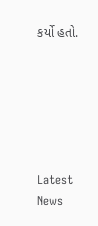કર્યો હતો.






Latest News